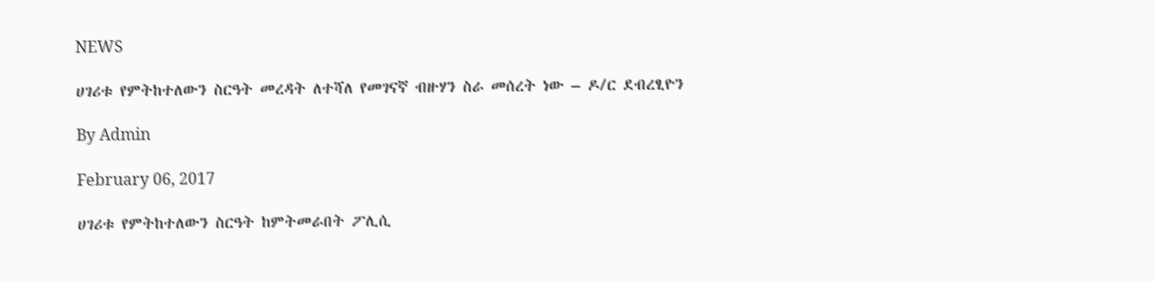NEWS

ሀገሪቱ የምትከተለውን ስርዓት መረዳት ለተሻለ የመገናኛ ብዙሃን ስራ መሰረት ነው – ዶ/ር ደብረፂዮን

By Admin

February 06, 2017

ሀገሪቱ የምትከተለውን ስርዓት ከምትመራበት ፖሊሲ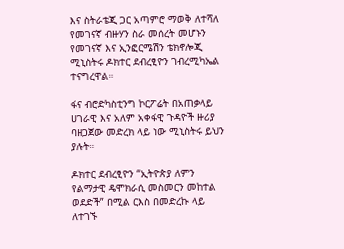እና ስትራቴጂ ጋር አጣምሮ ማወቅ ለተሻለ የመገናኛ ብዙሃን ስራ መሰረት መሆኑን የመገናኛ እና ኢንፎርሜሽን ቴክኖሎጂ ሚኒስትሩ ዶክተር ደብረፂዮን ገብረሚካኤል ተናግረዋል።

ፋና ብሮድካስቲንግ ኮርፖሬት በአጠቃላይ ሀገራዊ እና አለም አቀፋዊ ጉዳዮች ዙሪያ ባዘጋጀው መድረክ ላይ ነው ሚኒስትሩ ይህን ያሉት።

ዶክተር ደብረፂዮን “ኢትዮጵያ ለምን የልማታዊ ዴሞክራሲ መስመርን መከተል ወደድች” በሚል ርእስ በመድረኩ ላይ ለተገኙ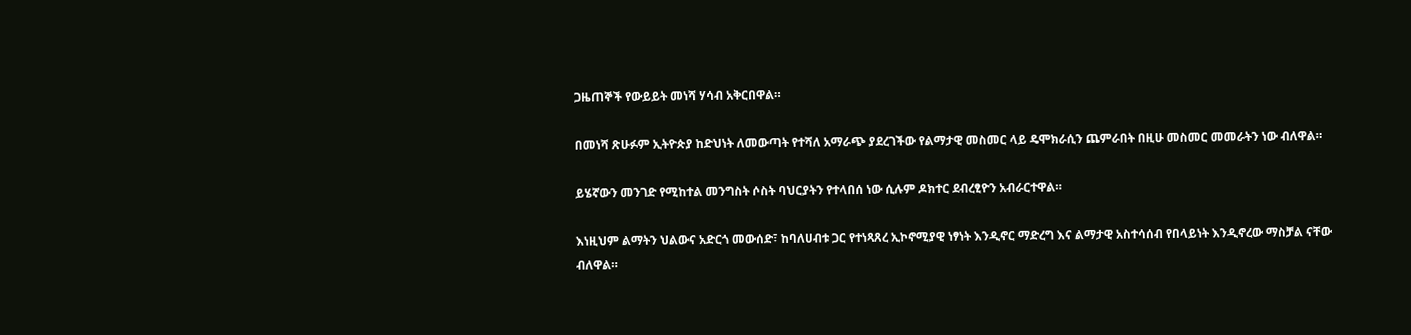ጋዜጠኞች የውይይት መነሻ ሃሳብ አቅርበዋል።

በመነሻ ጽሁፉም ኢትዮጵያ ከድህነት ለመውጣት የተሻለ አማራጭ ያደረገችው የልማታዊ መስመር ላይ ዴሞክራሲን ጨምራበት በዚሁ መስመር መመራትን ነው ብለዋል።

ይሄኛውን መንገድ የሚከተል መንግስት ሶስት ባህርያትን የተላበሰ ነው ሲሉም ዶክተር ደብረፂዮን አብራርተዋል።

እነዚህም ልማትን ህልውና አድርጎ መውሰድ፣ ከባለሀብቱ ጋር የተነጻጸረ ኢኮኖሚያዊ ነፃነት እንዲኖር ማድረግ እና ልማታዊ አስተሳሰብ የበላይነት እንዲኖረው ማስቻል ናቸው ብለዋል።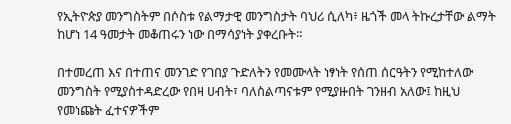የኢትዮጵያ መንግስትም በሶስቱ የልማታዊ መንግስታት ባህሪ ሲለካ፥ ዜጎች መላ ትኩረታቸው ልማት ከሆነ 14 ዓመታት መቆጠሩን ነው በማሳያነት ያቀረቡት።

በተመረጠ እና በተጠና መንገድ የገበያ ጉድለትን የመሙላት ነፃነት የሰጠ ሰርዓትን የሚከተለው መንግስት የሚያስተዳድረው የበዛ ሀብት፣ ባለስልጣናቱም የሚያዙበት ገንዘብ አለው፤ ከዚህ የመነጩት ፈተናዎችም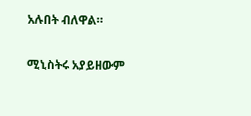አሉበት ብለዋል።

ሚኒስትሩ አያይዘውም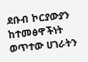ደቡብ ኮርያውያን ከተመፅዋችነት ወጥተው ሀገራትን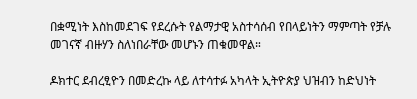በቋሚነት እስከመደገፍ የደረሱት የልማታዊ አስተሳሰብ የበላይነትን ማምጣት የቻሉ መገናኛ ብዙሃን ስለነበራቸው መሆኑን ጠቁመዋል።

ዶክተር ደብረፂዮን በመድረኩ ላይ ለተሳተፉ አካላት ኢትዮጵያ ህዝብን ከድህነት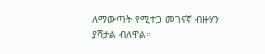ለማውጣት የሚተጋ መገናኛ ብዙሃን ያሻታል ብለዋል።